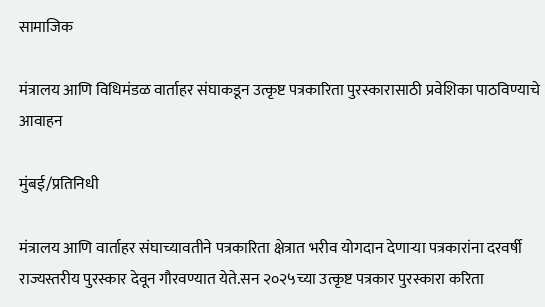सामाजिक

मंत्रालय आणि विधिमंडळ वार्ताहर संघाकडून उत्कृष्ट पत्रकारिता पुरस्कारासाठी प्रवेशिका पाठविण्याचे आवाहन

मुंबई/प्रतिनिधी

मंत्रालय आणि वार्ताहर संघाच्यावतीने पत्रकारिता क्षेत्रात भरीव योगदान देणाऱ्या पत्रकारांना दरवर्षी राज्यस्तरीय पुरस्कार देवून गौरवण्यात येते.सन २०२५च्या उत्कृष्ट पत्रकार पुरस्कारा करिता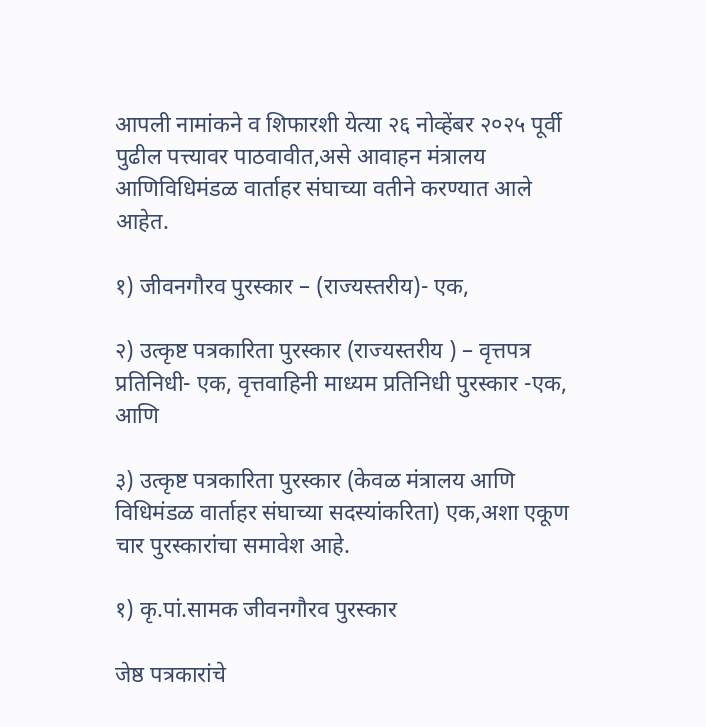आपली नामांकने व शिफारशी येत्या २६ नोव्हेंबर २०२५ पूर्वी पुढील पत्त्यावर पाठवावीत,असे आवाहन मंत्रालय आणिविधिमंडळ वार्ताहर संघाच्या वतीने करण्यात आले आहेत.

१) जीवनगौरव पुरस्कार – (राज्यस्तरीय)- एक,

२) उत्कृष्ट पत्रकारिता पुरस्कार (राज्यस्तरीय ) – वृत्तपत्र प्रतिनिधी- एक, वृत्तवाहिनी माध्यम प्रतिनिधी पुरस्कार -एक, आणि

३) उत्कृष्ट पत्रकारिता पुरस्कार (केवळ मंत्रालय आणि विधिमंडळ वार्ताहर संघाच्या सदस्यांकरिता) एक,अशा एकूण चार पुरस्कारांचा समावेश आहे.

१) कृ.पां.सामक जीवनगौरव पुरस्कार

जेष्ठ पत्रकारांचे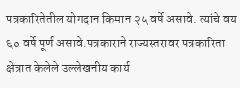पत्रकारितेतील योगदान किमान २५ वर्षे असावे. त्यांचे वय ६० वर्षे पूर्ण असावे.पत्रकाराने राज्यस्तरावर पत्रकारिता क्षेत्रात केलेले उल्लेखनीय कार्य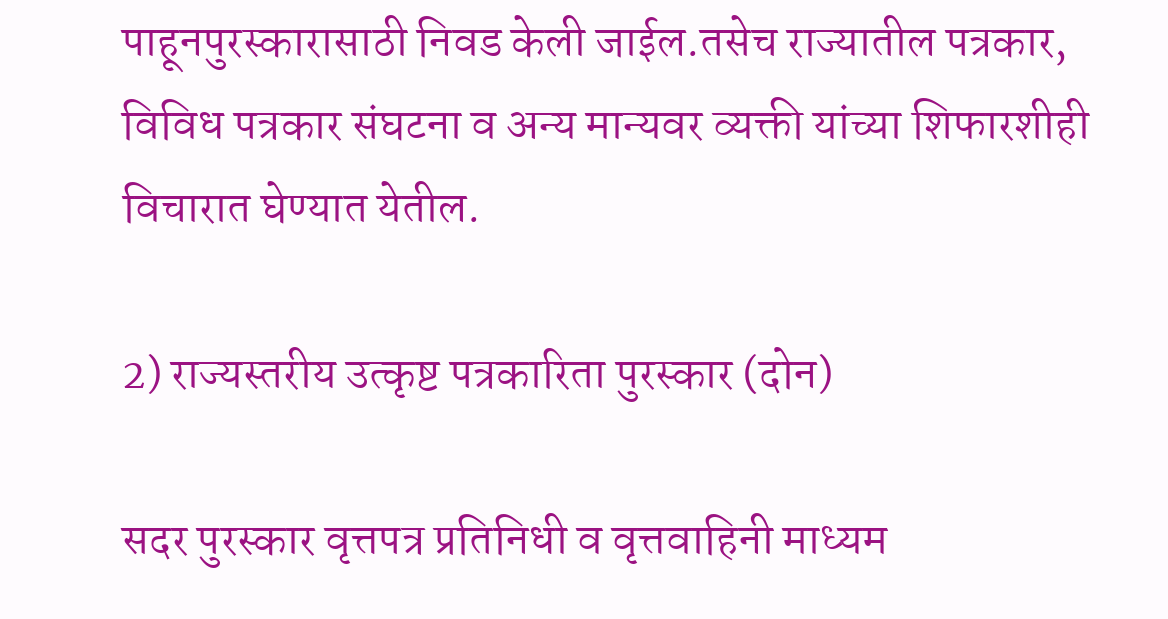पाहूनपुरस्कारासाठी निवड केली जाईल.तसेच राज्यातील पत्रकार, विविध पत्रकार संघटना व अन्य मान्यवर व्यक्ती यांच्या शिफारशीही विचारात घेण्यात येतील.

2) राज्यस्तरीय उत्कृष्ट पत्रकारिता पुरस्कार (दोन)

सदर पुरस्कार वृत्तपत्र प्रतिनिधी व वृत्तवाहिनी माध्यम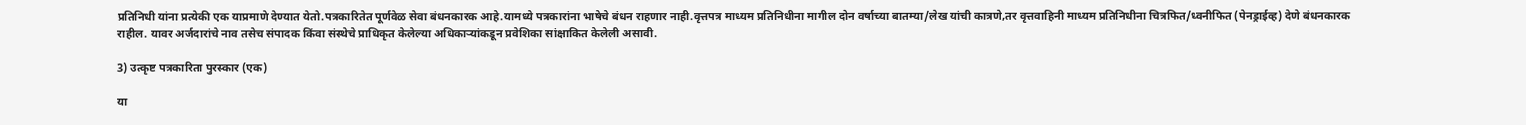प्रतिनिधी यांना प्रत्येकी एक याप्रमाणे देण्यात येतो.पत्रकारितेत पूर्णवेळ सेवा बंधनकारक आहे.यामध्ये पत्रकारांना भाषेचे बंधन राहणार नाही.वृत्तपत्र माध्यम प्रतिनिधीना मागील दोन वर्षाच्या बातम्या/लेख यांची कात्रणे,तर वृत्तवाहिनी माध्यम प्रतिनिधीना चित्रफित/ध्वनीफित (पेनड्राईव्ह) देणे बंधनकारक राहील. यावर अर्जदारांचे नाव तसेच संपादक किंवा संस्थेचे प्राधिकृत केलेल्या अधिकाऱ्यांकडून प्रवेशिका सांक्षाकित केलेली असावी.

3) उत्कृष्ट पत्रकारिता पुरस्कार (एक)

या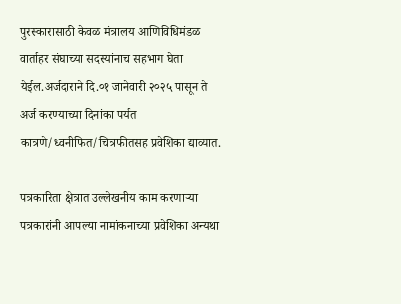पुरस्कारासाठी केवळ मंत्रालय आणिविधिमंडळ वार्ताहर संघाच्या सदस्यांनाच सहभाग घेता येईल.अर्जदाराने दि.०१ जानेवारी २०२५ पासून ते अर्ज करण्याच्या दिनांका पर्यत कात्रणे/ध्वनीफित/चित्रफीतसह प्रवेशिका द्याव्यात.

पत्रकारिता क्षेत्रात उल्लेखनीय काम करणाऱ्या पत्रकारांनी आपल्या नामांकनाच्या प्रवेशिका अन्यथा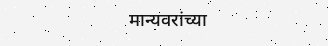मान्यवरांच्या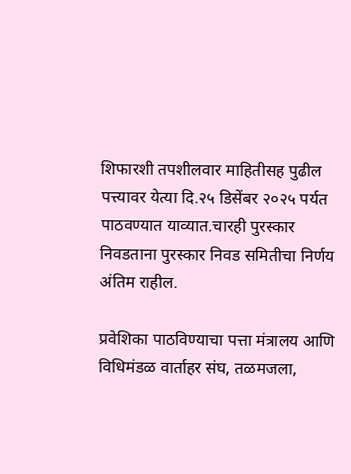शिफारशी तपशीलवार माहितीसह पुढील पत्त्यावर येत्या दि.२५ डिसेंबर २०२५ पर्यत पाठवण्यात याव्यात.चारही पुरस्कार निवडताना पुरस्कार निवड समितीचा निर्णय अंतिम राहील.

प्रवेशिका पाठविण्याचा पत्ता मंत्रालय आणि विधिमंडळ वार्ताहर संघ, तळमजला,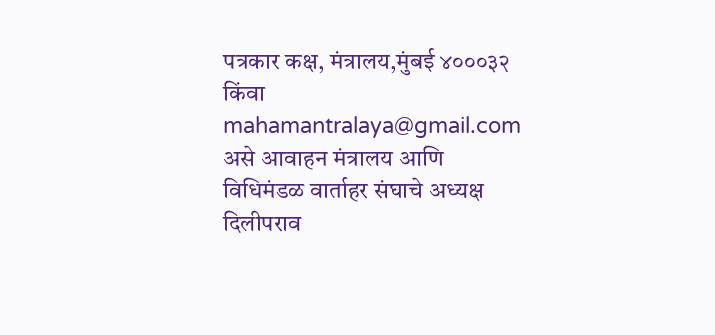पत्रकार कक्ष, मंत्रालय,मुंबई ४०००३२ किंवा mahamantralaya@gmail.com असे आवाहन मंत्रालय आणि विधिमंडळ वार्ताहर संघाचे अध्यक्ष दिलीपराव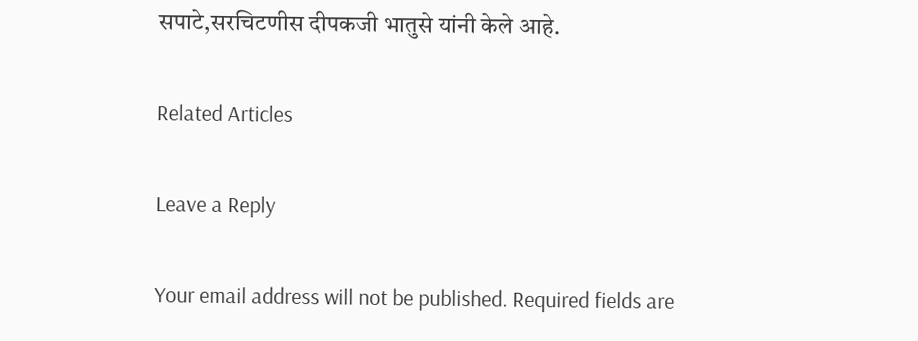सपाटे,सरचिटणीस दीपकजी भातुसे यांनी केले आहे.

Related Articles

Leave a Reply

Your email address will not be published. Required fields are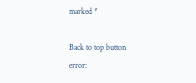marked *

Back to top button
error: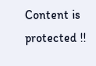Content is protected !!